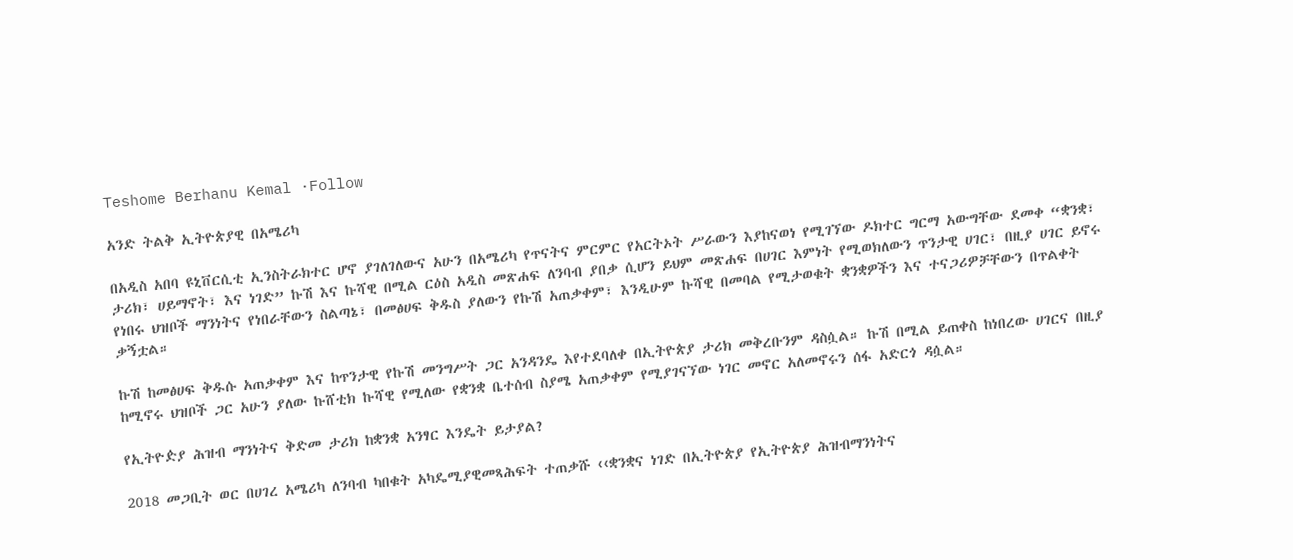Teshome Berhanu Kemal ·Follow

አንድ ትልቅ ኢትዮጵያዊ በአሜሪካ

በአዲስ አበባ ዩኒቨርሲቲ ኢንስትራክተር ሆኖ ያገለገለውና አሁን በአሜሪካ የጥናትና ምርምር የአርትኦት ሥራውን እያከናወነ የሚገኘው ዶክተር ግርማ አውግቸው ደመቀ “ቋንቋ፣ ታሪክ፣ ሀይማኖት፣ እና ነገድ” ኩሽ እና ኩሻዊ በሚል ርዕስ አዲስ መጽሐፍ ለንባብ ያበቃ ሲሆን ይህም መጽሐፍ በሀገር እምነት የሚወክለውን ጥንታዊ ሀገር፣ በዚያ ሀገር ይኖሩ የነበሩ ህዝቦች ማንነትና የነበራቸውን ስልጣኔ፣ በመፅሀፍ ቅዱስ ያለውን የኩሽ አጠቃቀም፣ እንዲሁም ኩሻዊ በመባል የሚታወቁት ቋንቋዎችን እና ተናጋሪዎቻቸውን በጥልቀት ቃኝቷል።

ኩሽ ከመፅሀፍ ቅዱሱ አጠቃቀም እና ከጥንታዊ የኩሽ መንግሥት ጋር አንዳንዴ እየተደባለቀ በኢትዮጵያ ታሪክ መቅረቡንም ዳስሷል። ኩሽ በሚል ይጠቀስ ከነበረው ሀገርና በዚያ ከሚኖሩ ህዝቦች ጋር አሁን ያለው ኩሸቲክ ኩሻዊ የሚለው የቋንቋ ቤተሰብ ስያሜ አጠቃቀም የሚያገናኘው ነገር መኖር አለመኖሩን ሰፋ አድርጎ ዳሷል።

የኢትዮዽያ ሕዝብ ማንነትና ቅድመ ታሪክ ከቋንቋ አንፃር እንዴት ይታያል?

2018 መጋቢት ወር በሀገረ አሜሪካ ለንባብ ካበቁት አካዴሚያዊመጻሕፍት ተጠቃሹ ‹‹ቋንቋና ነገድ በኢትዮጵያ የኢትዮጵያ ሕዝብማንነትና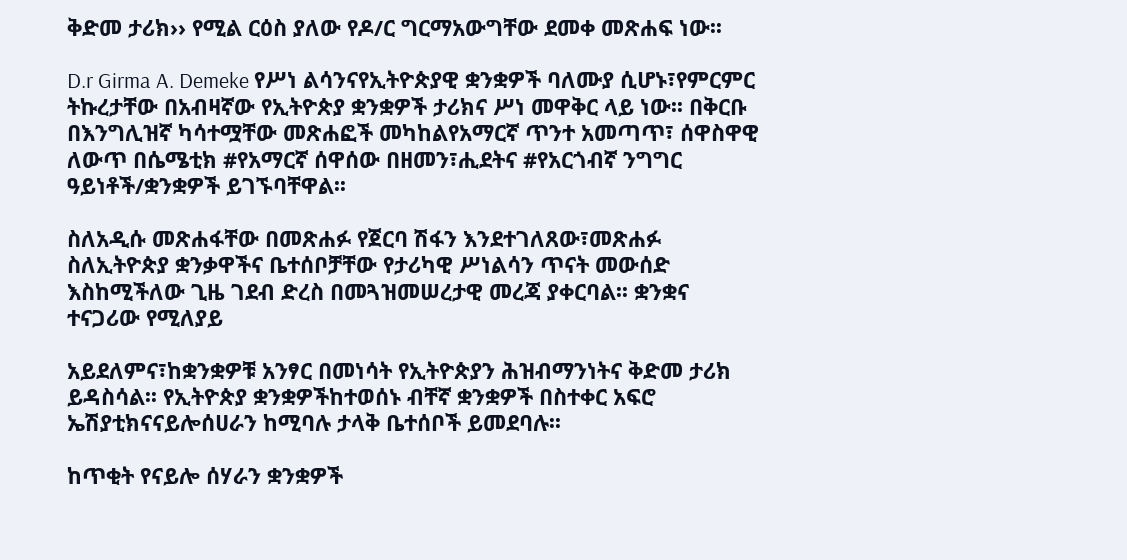ቅድመ ታሪክ›› የሚል ርዕስ ያለው የዶ/ር ግርማአውግቸው ደመቀ መጽሐፍ ነው፡፡

D.r Girma A. Demeke የሥነ ልሳንናየኢትዮጵያዊ ቋንቋዎች ባለሙያ ሲሆኑ፣የምርምር ትኩረታቸው በአብዛኛው የኢትዮጵያ ቋንቋዎች ታሪክና ሥነ መዋቅር ላይ ነው፡፡ በቅርቡ በእንግሊዝኛ ካሳተሟቸው መጽሐፎች መካከልየአማርኛ ጥንተ አመጣጥ፣ ሰዋስዋዊ ለውጥ በሴሜቲክ #የአማርኛ ሰዋሰው በዘመን፣ሒደትና #የአርጎብኛ ንግግር ዓይነቶች/ቋንቋዎች ይገኙባቸዋል፡፡

ስለአዲሱ መጽሐፋቸው በመጽሐፉ የጀርባ ሽፋን እንደተገለጸው፣መጽሐፉ ስለኢትዮጵያ ቋንቃዋችና ቤተሰቦቻቸው የታሪካዊ ሥነልሳን ጥናት መውሰድ እስከሚችለው ጊዜ ገደብ ድረስ በመጓዝመሠረታዊ መረጃ ያቀርባል፡፡ ቋንቋና ተናጋሪው የሚለያይ

አይደለምና፣ከቋንቋዎቹ አንፃር በመነሳት የኢትዮጵያን ሕዝብማንነትና ቅድመ ታሪክ ይዳስሳል፡፡ የኢትዮጵያ ቋንቋዎችከተወሰኑ ብቸኛ ቋንቋዎች በስተቀር አፍሮ ኤሽያቲክናናይሎሰሀራን ከሚባሉ ታላቅ ቤተሰቦች ይመደባሉ፡፡

ከጥቂት የናይሎ ሰሃራን ቋንቋዎች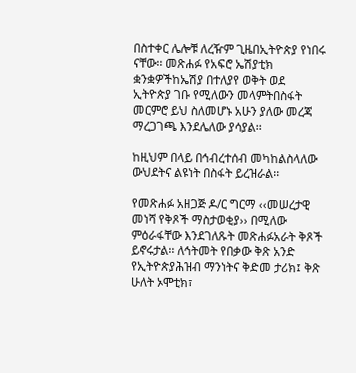በስተቀር ሌሎቹ ለረዥም ጊዜበኢትዮጵያ የነበሩ ናቸው፡፡ መጽሐፉ የአፍሮ ኤሽያቲክ ቋንቋዎችከኤሽያ በተለያየ ወቅት ወደ ኢትዮጵያ ገቡ የሚለውን መላምትበስፋት መርምሮ ይህ ስለመሆኑ አሁን ያለው መረጃ ማረጋገጫ እንደሌለው ያሳያል፡፡

ከዚህም በላይ በኅብረተሰብ መካከልስላለው ውህደትና ልዩነት በስፋት ይረዝራል፡፡

የመጽሐፉ አዘጋጅ ዶ/ር ግርማ ‹‹መሠረታዊ መነሻ የቅጾች ማስታወቂያ›› በሚለው ምዕራፋቸው እንደገለጹት መጽሐፉአራት ቅጾች ይኖሩታል፡፡ ለኅትመት የበቃው ቅጽ አንድ የኢትዮጵያሕዝብ ማንነትና ቅድመ ታሪክ፤ ቅጽ ሁለት ኦሞቲክ፣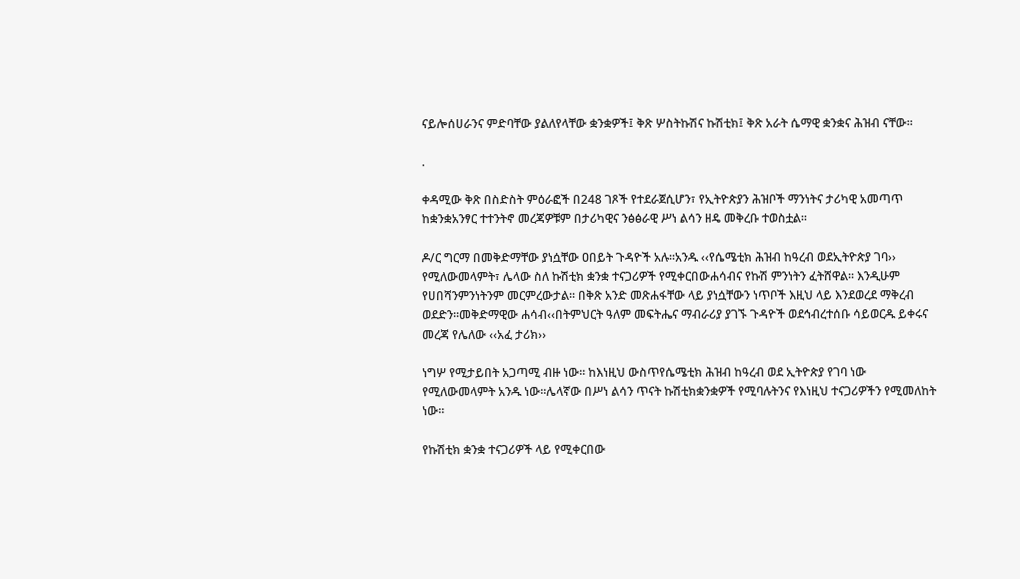ናይሎሰሀራንና ምድባቸው ያልለየላቸው ቋንቋዎች፤ ቅጽ ሦስትኩሽና ኩሽቲክ፤ ቅጽ አራት ሴማዊ ቋንቋና ሕዝብ ናቸው፡፡

.

ቀዳሚው ቅጽ በስድስት ምዕራፎች በ248 ገጾች የተደራጀሲሆን፣ የኢትዮጵያን ሕዝቦች ማንነትና ታሪካዊ አመጣጥ ከቋንቋአንፃር ተተንትኖ መረጃዎቹም በታሪካዊና ንፅፅራዊ ሥነ ልሳን ዘዴ መቅረቡ ተወስቷል፡፡

ዶ/ር ግርማ በመቅድማቸው ያነሷቸው ዐበይት ጉዳዮች አሉ፡፡አንዱ ‹‹የሴሜቲክ ሕዝብ ከዓረብ ወደኢትዮጵያ ገባ›› የሚለውመላምት፣ ሌላው ስለ ኩሽቲክ ቋንቋ ተናጋሪዎች የሚቀርበውሐሳብና የኩሽ ምንነትን ፈትሸዋል፡፡ እንዲሁም የሀበሻንምንነትንም መርምረውታል፡፡ በቅጽ አንድ መጽሐፋቸው ላይ ያነሷቸውን ነጥቦች እዚህ ላይ እንደወረደ ማቅረብ ወደድን፡፡መቅድማዊው ሐሳብ‹‹በትምህርት ዓለም መፍትሔና ማብራሪያ ያገኙ ጉዳዮች ወደኅብረተሰቡ ሳይወርዱ ይቀሩና መረጃ የሌለው ‹‹አፈ ታሪክ››

ነግሦ የሚታይበት አጋጣሚ ብዙ ነው፡፡ ከእነዚህ ውስጥየሴሜቲክ ሕዝብ ከዓረብ ወደ ኢትዮጵያ የገባ ነው የሚለውመላምት አንዱ ነው፡፡ሌላኛው በሥነ ልሳን ጥናት ኩሽቲክቋንቋዎች የሚባሉትንና የእነዚህ ተናጋሪዎችን የሚመለከት ነው፡፡

የኩሽቲክ ቋንቋ ተናጋሪዎች ላይ የሚቀርበው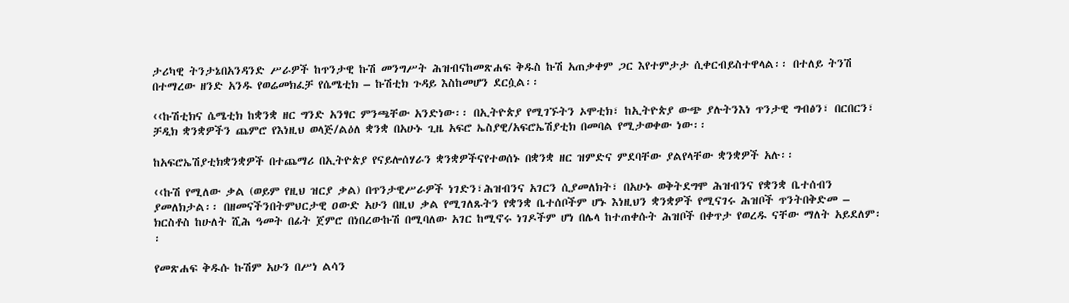ታሪካዊ ትንታኔበአንዳንድ ሥራዎች ከጥንታዊ ኩሽ መንግሥት ሕዝብናከመጽሐፍ ቅዱስ ኩሽ አጠቃቀም ጋር እየተምታታ ሲቀርብይስተዋላል፡፡ በተለይ ትንሽ በተማረው ዘንድ አንዱ የወሬመክፈቻ የሴሜቲክ – ኩሽቲክ ጉዳይ እስከመሆን ደርሷል፡፡

‹‹ኩሽቲክና ሴሜቲክ ከቋንቋ ዘር ግንድ አንፃር ምንጫቸው አንድነው፡፡ በኢትዮጵያ የሚገኙትን ኦሞቲክ፣ ከኢትዮጵያ ውጭ ያሉትንእነ ጥንታዊ ግብፅን፣ በርበርን፣ ቻዲክ ቋንቋዎችን ጨምሮ የእነዚህ ወላጅ/ልዕለ ቋንቋ በአሁኑ ጊዜ አፍሮ ኤስያዊ/አፍሮኤሽያቲክ በመባል የሚታወቀው ነው፡፡

ከአፍሮኤሽያቲክቋንቋዎች በተጨማሪ በኢትዮጵያ የናይሎሰሃራን ቋንቋዎችናየተወሰኑ በቋንቋ ዘር ዝምድና ምደባቸው ያልየላቸው ቋንቋዎች አሉ፡፡

‹‹ኩሽ የሚለው ቃል (ወይም የዚህ ዝርያ ቃል) በጥንታዊሥራዎች ነገድን፣ሕዝብንና አገርን ሲያመለክት፣ በአሁኑ ወቅትደግሞ ሕዝብንና የቋንቋ ቤተሰብን ያመለክታል፡፡ በዘመናችንበትምህርታዊ ዐውድ አሁን በዚህ ቃል የሚገለጹትን የቋንቋ ቤተሰቦችም ሆኑ እነዚህን ቋንቋዎች የሚናገሩ ሕዝቦች ጥንትበቅድመ – ክርስቶስ ከሁለት ሺሕ ዓመት በፊት ጀምሮ በነበረውኩሽ በሚባለው አገር ከሚኖሩ ነገዶችም ሆነ በሌላ ከተጠቀሱት ሕዝቦች በቀጥታ የወረዱ ናቸው ማለት አይደለም፡፡

የመጽሐፍ ቅዱሱ ኩሽም አሁን በሥነ ልሳን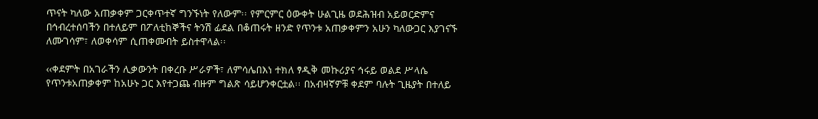ጥናት ካለው አጠቃቀም ጋርቀጥተኛ ግንኙነት የለውም፡፡ የምርምር ዕውቀት ሁልጊዜ ወደሕዝብ አይወርድምና በኅብረተሰባችን በተለይም በፖለቲከኞችና ትንሽ ፊደል በቆጠሩት ዘንድ የጥንቱ አጠቃቀምን አሁን ካለውጋር እያገናኙ ለሙገሳም፣ ለወቀሳም ሲጠቀሙበት ይስተዋላል፡፡

‹‹ቀደምት በአገራችን ሊቃውንት በቀረቡ ሥራዎች፣ ለምሳሌበእነ ተክለ ፃዲቅ መኩሪያና ኅሩይ ወልደ ሥላሴ የጥንቱአጠቃቀም ከአሁኑ ጋር እየተጋጨ ብዙም ግልጽ ሳይሆንቀርቷል፡፡ በአብዛኛዎቹ ቀደም ባሉት ጊዜያት በተለይ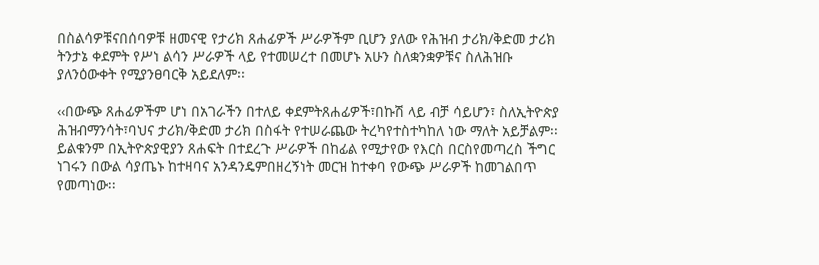በስልሳዎቹናበሰባዎቹ ዘመናዊ የታሪክ ጸሐፊዎች ሥራዎችም ቢሆን ያለው የሕዝብ ታሪክ/ቅድመ ታሪክ ትንታኔ ቀደምት የሥነ ልሳን ሥራዎች ላይ የተመሠረተ በመሆኑ አሁን ስለቋንቋዎቹና ስለሕዝቡ ያለንዕውቀት የሚያንፀባርቅ አይደለም፡፡

‹‹በውጭ ጸሐፊዎችም ሆነ በአገራችን በተለይ ቀደምትጸሐፊዎች፣በኩሽ ላይ ብቻ ሳይሆን፣ ስለኢትዮጵያ ሕዝብማንሳት፣ባህና ታሪክ/ቅድመ ታሪክ በስፋት የተሠራጨው ትረካየተስተካከለ ነው ማለት አይቻልም፡፡ ይልቁንም በኢትዮጵያዊያን ጸሐፍት በተደረጉ ሥራዎች በከፊል የሚታየው የእርስ በርስየመጣረስ ችግር ነገሩን በውል ሳያጤኑ ከተዛባና አንዳንዴምበዘረኝነት መርዝ ከተቀባ የውጭ ሥራዎች ከመገልበጥ የመጣነው፡፡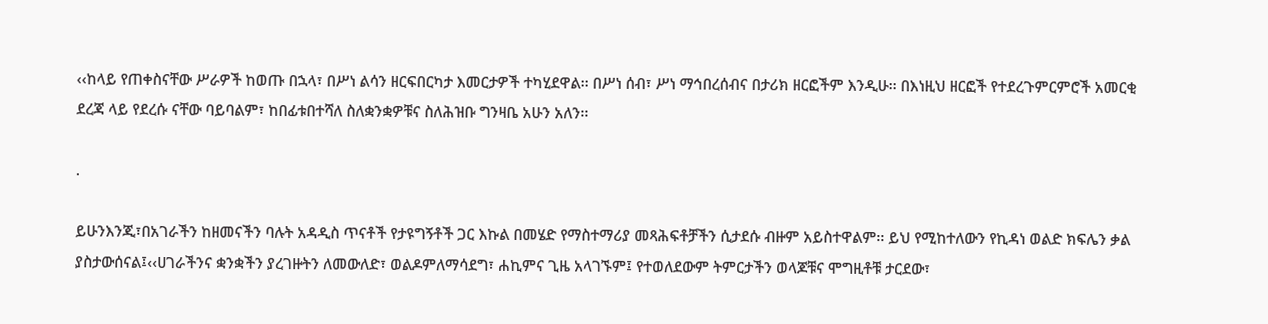‹‹ከላይ የጠቀስናቸው ሥራዎች ከወጡ በኋላ፣ በሥነ ልሳን ዘርፍበርካታ እመርታዎች ተካሂደዋል፡፡ በሥነ ሰብ፣ ሥነ ማኅበረሰብና በታሪክ ዘርፎችም እንዲሁ፡፡ በእነዚህ ዘርፎች የተደረጉምርምሮች አመርቂ ደረጃ ላይ የደረሱ ናቸው ባይባልም፣ ከበፊቱበተሻለ ስለቋንቋዎቹና ስለሕዝቡ ግንዛቤ አሁን አለን፡፡

.

ይሁንእንጂ፣በአገራችን ከዘመናችን ባሉት አዳዲስ ጥናቶች የታዩግኝቶች ጋር እኩል በመሄድ የማስተማሪያ መጻሕፍቶቻችን ሲታደሱ ብዙም አይስተዋልም፡፡ ይህ የሚከተለውን የኪዳነ ወልድ ክፍሌን ቃል ያስታውሰናል፤‹‹ሀገራችንና ቋንቋችን ያረገዙትን ለመውለድ፣ ወልዶምለማሳደግ፣ ሐኪምና ጊዜ አላገኙም፤ የተወለደውም ትምርታችን ወላጆቹና ሞግዚቶቹ ታርደው፣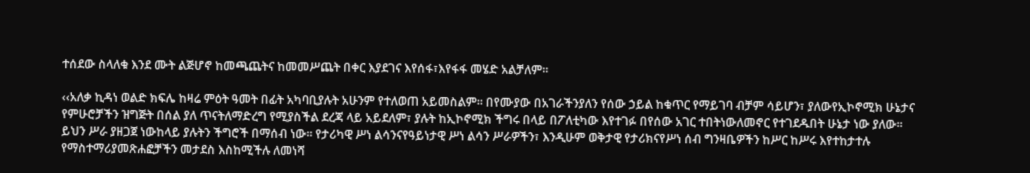ተሰደው ስላለቁ እንደ ሙት ልጅሆኖ ከመጫጨትና ከመመሥጨት በቀር እያደገና እየሰፋ፣እየፋፋ መሄድ አልቻለም፡፡

‹‹አለቃ ኪዳነ ወልድ ክፍሌ ከዛሬ ምዕት ዓመት በፊት አካባቢያሉት አሁንም የተለወጠ አይመስልም፡፡ በየሙያው በአገራችንያለን የሰው ኃይል ከቁጥር የማይገባ ብቻም ሳይሆን፣ ያለውየኢኮኖሚክ ሁኔታና የምሁሮቻችን ዝግጅት በሰል ያለ ጥናትለማድረግ የሚያስችል ደረጃ ላይ አይደለም፣ ያሉት ከኢኮኖሚክ ችግሩ በላይ በፖለቲካው እየተገፉ በየሰው አገር ተበትነውለመኖር የተገደዱበት ሁኔታ ነው ያለው፡፡ ይህን ሥራ ያዘጋጀ ነውከላይ ያሉትን ችግሮች በማሰብ ነው፡፡ የታሪካዊ ሥነ ልሳንናየዓይነታዊ ሥነ ልሳን ሥራዎችን፣ እንዲሁም ወቅታዊ የታሪክናየሥነ ሰብ ግንዛቤዎችን ከሥር ከሥሩ እየተከታተሉ የማስተማሪያመጽሐፎቻችን መታደስ እስከሚችሉ ለመነሻ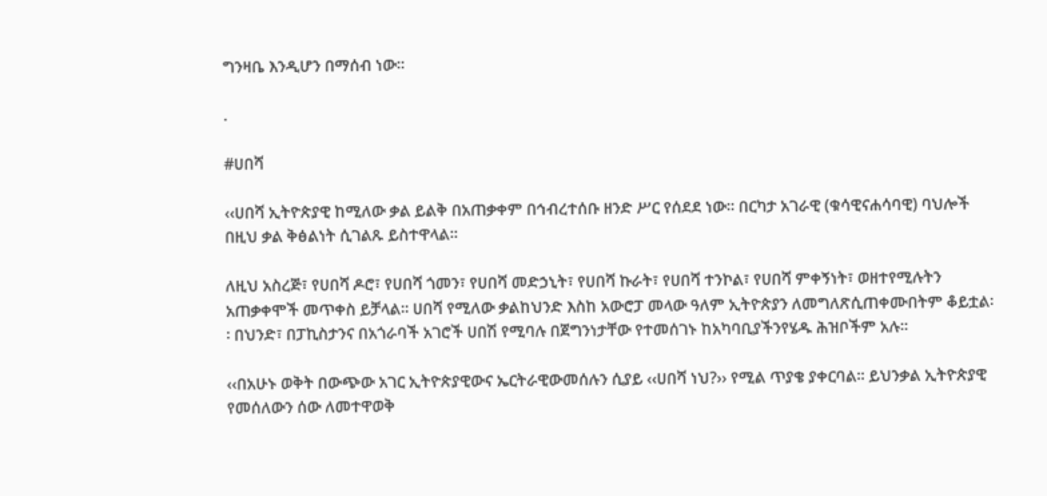ግንዛቤ እንዲሆን በማሰብ ነው፡፡

.

#ሀበሻ

‹‹ሀበሻ ኢትዮጵያዊ ከሚለው ቃል ይልቅ በአጠቃቀም በኅብረተሰቡ ዘንድ ሥር የሰደደ ነው፡፡ በርካታ አገራዊ (ቁሳዊናሐሳባዊ) ባህሎች በዚህ ቃል ቅፅልነት ሲገልጹ ይስተዋላል፡፡

ለዚህ አስረጅ፣ የሀበሻ ዶሮ፣ የሀበሻ ጎመን፣ የሀበሻ መድኃኒት፣ የሀበሻ ኩራት፣ የሀበሻ ተንኮል፣ የሀበሻ ምቀኝነት፣ ወዘተየሚሉትን አጠቃቀሞች መጥቀስ ይቻላል፡፡ ሀበሻ የሚለው ቃልከህንድ እስከ አውሮፓ መላው ዓለም ኢትዮጵያን ለመግለጽሲጠቀሙበትም ቆይቷል፡፡ በህንድ፣ በፓኪስታንና በአጎራባች አገሮች ሀበሽ የሚባሉ በጀግንነታቸው የተመሰገኑ ከአካባቢያችንየሄዱ ሕዝቦችም አሉ፡፡

‹‹በአሁኑ ወቅት በውጭው አገር ኢትዮጵያዊውና ኤርትራዊውመሰሉን ሲያይ ‹‹ሀበሻ ነህ?›› የሚል ጥያቄ ያቀርባል፡፡ ይህንቃል ኢትዮጵያዊ የመሰለውን ሰው ለመተዋወቅ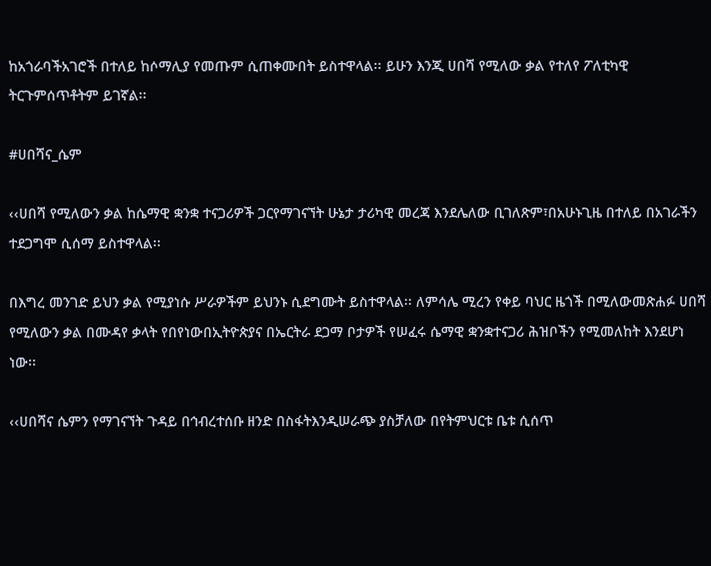ከአጎራባችአገሮች በተለይ ከሶማሊያ የመጡም ሲጠቀሙበት ይስተዋላል፡፡ ይሁን እንጂ ሀበሻ የሚለው ቃል የተለየ ፖለቲካዊ ትርጉምሰጥቶትም ይገኛል፡፡

#ሀበሻና_ሴም

‹‹ሀበሻ የሚለውን ቃል ከሴማዊ ቋንቋ ተናጋሪዎች ጋርየማገናኘት ሁኔታ ታሪካዊ መረጃ እንደሌለው ቢገለጽም፣በአሁኑጊዜ በተለይ በአገራችን ተደጋግሞ ሲሰማ ይስተዋላል፡፡

በእግረ መንገድ ይህን ቃል የሚያነሱ ሥራዎችም ይህንኑ ሲደግሙት ይስተዋላል፡፡ ለምሳሌ ሚረን የቀይ ባህር ዜጎች በሚለውመጽሐፉ ሀበሻ የሚለውን ቃል በሙዳየ ቃላት የበየነውበኢትዮጵያና በኤርትራ ደጋማ ቦታዎች የሠፈሩ ሴማዊ ቋንቋተናጋሪ ሕዝቦችን የሚመለከት እንደሆነ ነው፡፡

‹‹ሀበሻና ሴምን የማገናኘት ጉዳይ በኅብረተሰቡ ዘንድ በስፋትእንዲሠራጭ ያስቻለው በየትምህርቱ ቤቱ ሲሰጥ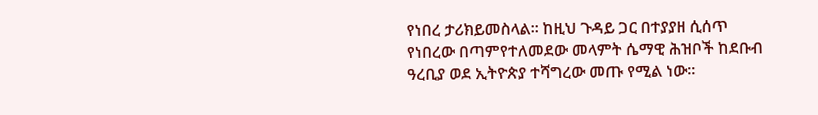የነበረ ታሪክይመስላል፡፡ ከዚህ ጉዳይ ጋር በተያያዘ ሲሰጥ የነበረው በጣምየተለመደው መላምት ሴማዊ ሕዝቦች ከደቡብ ዓረቢያ ወደ ኢትዮጵያ ተሻግረው መጡ የሚል ነው፡፡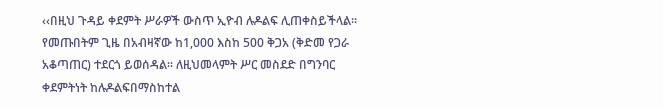‹‹በዚህ ጉዳይ ቀደምት ሥራዎች ውስጥ ኢዮብ ሉዶልፍ ሊጠቀስይችላል፡፡ የመጡበትም ጊዜ በአብዛኛው ከ1,000 እስከ 500 ቅጋአ (ቅድመ የጋራ አቆጣጠር) ተደርጎ ይወሰዳል፡፡ ለዚህመላምት ሥር መስደድ በግንባር ቀደምትነት ከሉዶልፍበማስከተል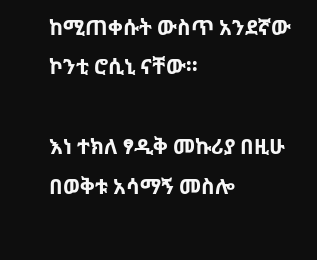ከሚጠቀሱት ውስጥ አንደኛው ኮንቲ ሮሲኒ ናቸው፡፡

እነ ተክለ ፃዲቅ መኩሪያ በዚሁ በወቅቱ አሳማኝ መስሎ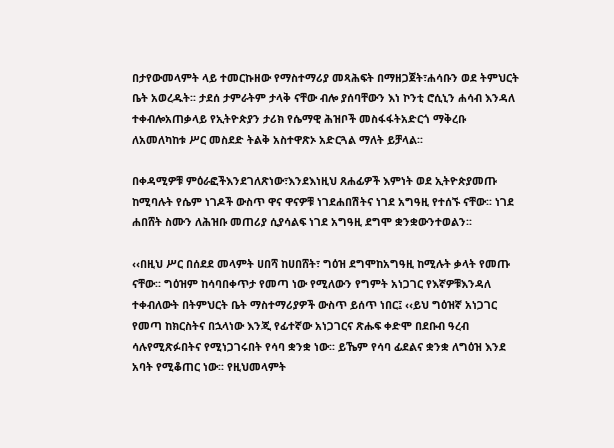በታየውመላምት ላይ ተመርኩዘው የማስተማሪያ መጻሕፍት በማዘጋጀት፣ሐሳቡን ወደ ትምህርት ቤት አወረዱት፡፡ ታደሰ ታምራትም ታላቅ ናቸው ብሎ ያሰባቸውን እነ ኮንቲ ሮሲኒን ሐሳብ እንዳለ ተቀብሎአጠቃላይ የኢትዮጵያን ታሪክ የሴማዊ ሕዝቦች መስፋፋትአድርጎ ማቅረቡ ለአመለካከቱ ሥር መስደድ ትልቅ አስተዋጽኦ አድርጓል ማለት ይቻላል፡፡

በቀዳሚዎቹ ምዕራፎችእንደገለጽነው፣እንደእነዚህ ጸሐፊዎች እምነት ወደ ኢትዮጵያመጡ ከሚባሉት የሴም ነገዶች ውስጥ ዋና ዋናዎቹ ነገደሐበሽትና ነገደ አግዓዚ የተሰኙ ናቸው፡፡ ነገደ ሐበሸት ስሙን ለሕዝቡ መጠሪያ ሲያሳልፍ ነገደ አግዓዚ ደግሞ ቋንቋውንተወልን፡፡

‹‹በዚህ ሥር በሰደደ መላምት ሀበሻ ከሀበሸት፣ ግዕዝ ደግሞከአግዓዚ ከሚሉት ቃላት የመጡ ናቸው፡፡ ግዕዝም ከሳባበቀጥታ የመጣ ነው የሚለውን የግምት አነጋገር የእኛዎቹእንዳለ ተቀብለውት በትምህርት ቤት ማስተማሪያዎች ውስጥ ይሰጥ ነበር፤ ‹‹ይህ ግዕዝኛ አነጋገር የመጣ ከክርስትና በኋላነው እንጂ የፊተኛው አነጋገርና ጽሑፍ ቀድሞ በደቡብ ዓረብ ሳሉየሚጽፉበትና የሚነጋገሩበት የሳባ ቋንቋ ነው፡፡ ይኼም የሳባ ፊደልና ቋንቋ ለግዕዝ እንደ አባት የሚቆጠር ነው፡፡ የዚህመላምት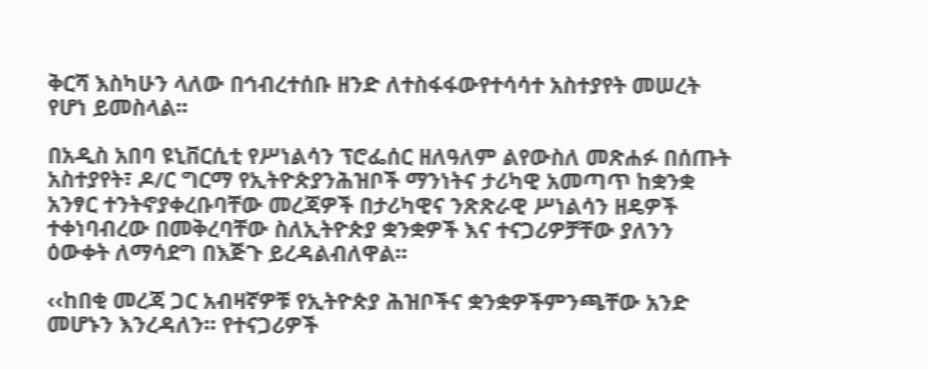ቅርሻ እስካሁን ላለው በኅብረተሰቡ ዘንድ ለተስፋፋውየተሳሳተ አስተያየት መሠረት የሆነ ይመስላል፡፡

በአዲስ አበባ ዩኒቨርሲቲ የሥነልሳን ፕሮፌሰር ዘለዓለም ልየውስለ መጽሐፉ በሰጡት አስተያየት፣ ዶ/ር ግርማ የኢትዮጵያንሕዝቦች ማንነትና ታሪካዊ አመጣጥ ከቋንቋ አንፃር ተንትኖያቀረቡባቸው መረጃዎች በታሪካዊና ንጽጽራዊ ሥነልሳን ዘዴዎች ተቀነባብረው በመቅረባቸው ስለኢትዮጵያ ቋንቋዎች እና ተናጋሪዎቻቸው ያለንን ዕውቀት ለማሳደግ በእጅጉ ይረዳልብለዋል።

‹‹ከበቂ መረጃ ጋር አብዛኛዎቹ የኢትዮጵያ ሕዝቦችና ቋንቋዎችምንጫቸው አንድ መሆኑን እንረዳለን። የተናጋሪዎች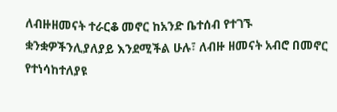ለብዙዘመናት ተራርቆ መኖር ከአንድ ቤተሰብ የተገኙ ቋንቋዎችንሊያለያይ እንደሚችል ሁሉ፣ ለብዙ ዘመናት አብሮ በመኖር የተነሳከተለያዩ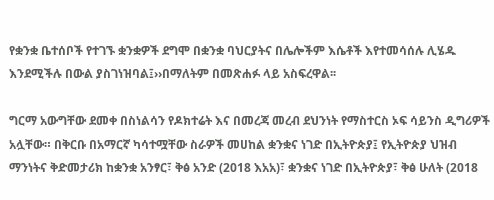የቋንቋ ቤተሰቦች የተገኙ ቋንቋዎች ደግሞ በቋንቋ ባህርያትና በሌሎችም እሴቶች እየተመሳሰሉ ሊሄዱ እንደሚችሉ በውል ያስገነዝባል፤››በማለትም በመጽሐፉ ላይ አስፍረዋል፡፡

ግርማ አውግቸው ደመቀ በስነልሳን የዶክተሬት እና በመረጃ መረብ ደህንነት የማስተርስ ኦፍ ሳይንስ ዲግሪዎች አሏቸው። በቅርቡ በአማርኛ ካሳተሟቸው ስራዎች መሀከል ቋንቋና ነገድ በኢትዮጵያ፤ የኢትዮጵያ ህዝብ ማንነትና ቅድመታሪክ ከቋንቋ አንፃር፣ ቅፅ አንድ (2018 እአአ)፣ ቋንቋና ነገድ በኢትዮጵያ፣ ቅፅ ሁለት (2018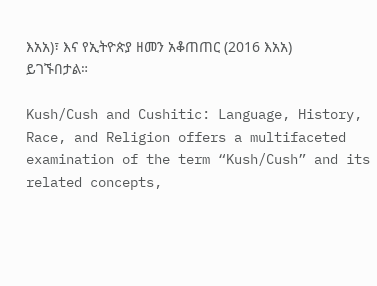እአአ)፣ እና የኢትዮጵያ ዘመን አቆጠጠር (2016 እአአ) ይገኙበታል።

Kush/Cush and Cushitic: Language, History, Race, and Religion offers a multifaceted examination of the term “Kush/Cush” and its related concepts,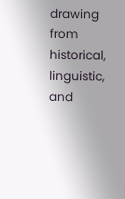drawing from historical, linguistic, and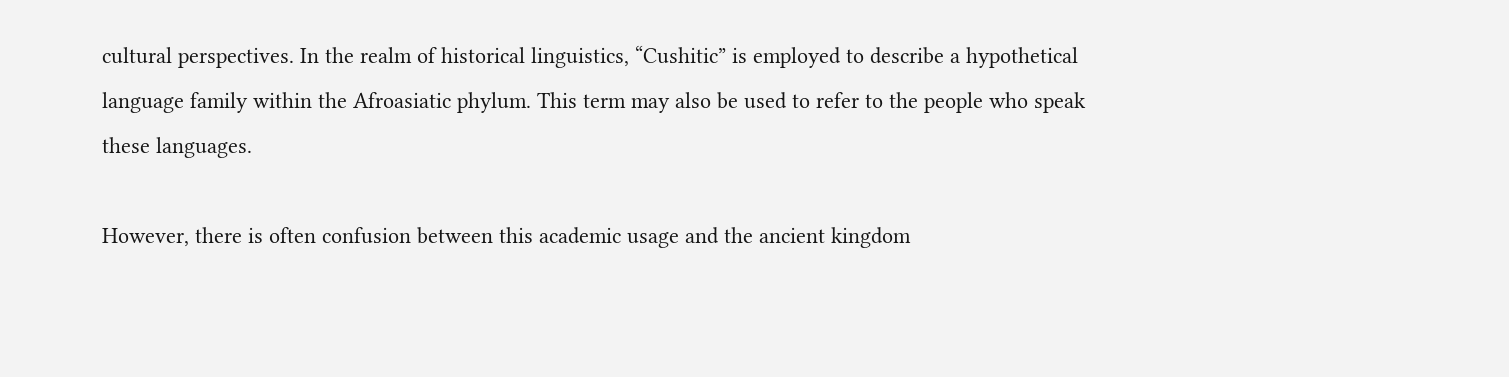cultural perspectives. In the realm of historical linguistics, “Cushitic” is employed to describe a hypothetical language family within the Afroasiatic phylum. This term may also be used to refer to the people who speak these languages.

However, there is often confusion between this academic usage and the ancient kingdom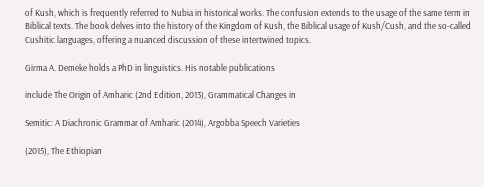of Kush, which is frequently referred to Nubia in historical works. The confusion extends to the usage of the same term in Biblical texts. The book delves into the history of the Kingdom of Kush, the Biblical usage of Kush/Cush, and the so-called Cushitic languages, offering a nuanced discussion of these intertwined topics.

Girma A. Demeke holds a PhD in linguistics. His notable publications

include The Origin of Amharic (2nd Edition, 2013), Grammatical Changes in

Semitic: A Diachronic Grammar of Amharic (2014), Argobba Speech Varieties

(2015), The Ethiopian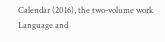Calendar (2016), the two-volume work Language and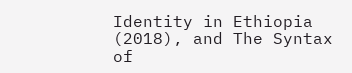Identity in Ethiopia (2018), and The Syntax of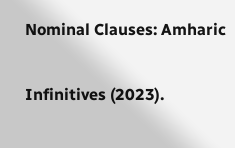Nominal Clauses: Amharic

Infinitives (2023).